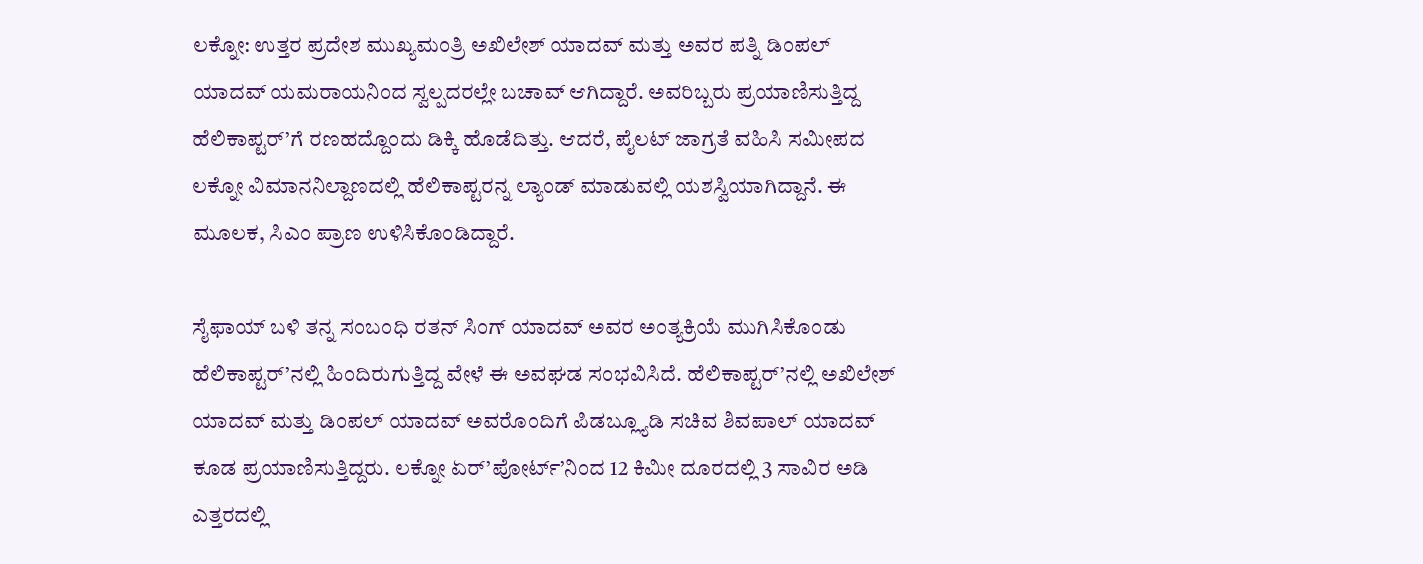ಲಕ್ನೋ: ಉತ್ತರ ಪ್ರದೇಶ ಮುಖ್ಯಮಂತ್ರಿ ಅಖಿಲೇಶ್ ಯಾದವ್ ಮತ್ತು ಅವರ ಪತ್ನಿ ಡಿಂಪಲ್ ಯಾದವ್ ಯಮರಾಯನಿಂದ ಸ್ವಲ್ಪದರಲ್ಲೇ ಬಚಾವ್ ಆಗಿದ್ದಾರೆ. ಅವರಿಬ್ಬರು ಪ್ರಯಾಣಿಸುತ್ತಿದ್ದ ಹೆಲಿಕಾಪ್ಟರ್’ಗೆ ರಣಹದ್ದೊಂದು ಡಿಕ್ಕಿ ಹೊಡೆದಿತ್ತು. ಆದರೆ, ಪೈಲಟ್ ಜಾಗ್ರತೆ ವಹಿಸಿ ಸಮೀಪದ ಲಕ್ನೋ ವಿಮಾನನಿಲ್ದಾಣದಲ್ಲಿ ಹೆಲಿಕಾಪ್ಟರನ್ನ ಲ್ಯಾಂಡ್ ಮಾಡುವಲ್ಲಿ ಯಶಸ್ವಿಯಾಗಿದ್ದಾನೆ. ಈ ಮೂಲಕ, ಸಿಎಂ ಪ್ರಾಣ ಉಳಿಸಿಕೊಂಡಿದ್ದಾರೆ.

ಸೈಫಾಯ್ ಬಳಿ ತನ್ನ ಸಂಬಂಧಿ ರತನ್ ಸಿಂಗ್ ಯಾದವ್ ಅವರ ಅಂತ್ಯಕ್ರಿಯೆ ಮುಗಿಸಿಕೊಂಡು ಹೆಲಿಕಾಪ್ಟರ್’ನಲ್ಲಿ ಹಿಂದಿರುಗುತ್ತಿದ್ದ ವೇಳೆ ಈ ಅವಘಡ ಸಂಭವಿಸಿದೆ. ಹೆಲಿಕಾಪ್ಟರ್’ನಲ್ಲಿ ಅಖಿಲೇಶ್ ಯಾದವ್ ಮತ್ತು ಡಿಂಪಲ್ ಯಾದವ್ ಅವರೊಂದಿಗೆ ಪಿಡಬ್ಲ್ಯೂಡಿ ಸಚಿವ ಶಿವಪಾಲ್ ಯಾದವ್ ಕೂಡ ಪ್ರಯಾಣಿಸುತ್ತಿದ್ದರು. ಲಕ್ನೋ ಏರ್’ಪೋರ್ಟ್’ನಿಂದ 12 ಕಿಮೀ ದೂರದಲ್ಲಿ 3 ಸಾವಿರ ಅಡಿ ಎತ್ತರದಲ್ಲಿ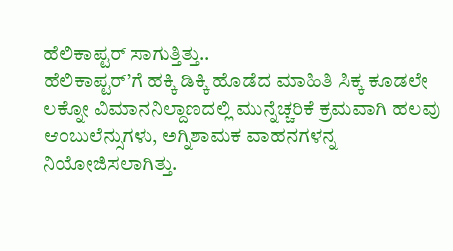ಹೆಲಿಕಾಪ್ಟರ್ ಸಾಗುತ್ತಿತ್ತು..
ಹೆಲಿಕಾಪ್ಟರ್’ಗೆ ಹಕ್ಕಿ ಡಿಕ್ಕಿ ಹೊಡೆದ ಮಾಹಿತಿ ಸಿಕ್ಕ ಕೂಡಲೇ ಲಕ್ನೋ ವಿಮಾನನಿಲ್ದಾಣದಲ್ಲಿ ಮುನ್ನೆಚ್ಚರಿಕೆ ಕ್ರಮವಾಗಿ ಹಲವು ಆಂಬುಲೆನ್ಸುಗಳು, ಅಗ್ನಿಶಾಮಕ ವಾಹನಗಳನ್ನ ನಿಯೋಜಿಸಲಾಗಿತ್ತು.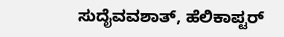ಸುದೈವವಶಾತ್, ಹೆಲಿಕಾಪ್ಟರ್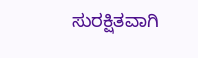ಸುರಕ್ಷಿತವಾಗಿ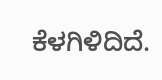ಕೆಳಗಿಳಿದಿದೆ.